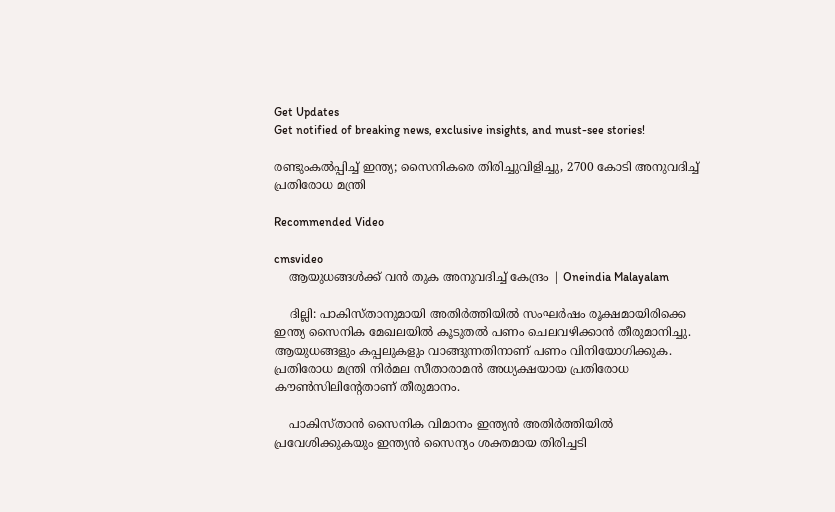Get Updates
Get notified of breaking news, exclusive insights, and must-see stories!

രണ്ടുംകല്‍പ്പിച്ച് ഇന്ത്യ; സൈനികരെ തിരിച്ചുവിളിച്ചു, 2700 കോടി അനുവദിച്ച് പ്രതിരോധ മന്ത്രി

Recommended Video

cmsvideo
    ആയുധങ്ങൾക്ക് വൻ തുക അനുവദിച്ച് കേന്ദ്രം | Oneindia Malayalam

    ദില്ലി: പാകിസ്താനുമായി അതിര്‍ത്തിയില്‍ സംഘര്‍ഷം രൂക്ഷമായിരിക്കെ ഇന്ത്യ സൈനിക മേഖലയില്‍ കൂടുതല്‍ പണം ചെലവഴിക്കാന്‍ തീരുമാനിച്ചു. ആയുധങ്ങളും കപ്പലുകളും വാങ്ങുന്നതിനാണ് പണം വിനിയോഗിക്കുക. പ്രതിരോധ മന്ത്രി നിര്‍മല സീതാരാമന്‍ അധ്യക്ഷയായ പ്രതിരോധ കൗണ്‍സിലിന്റേതാണ് തീരുമാനം.

    പാകിസ്താന്‍ സൈനിക വിമാനം ഇന്ത്യന്‍ അതിര്‍ത്തിയില്‍ പ്രവേശിക്കുകയും ഇന്ത്യന്‍ സൈന്യം ശക്തമായ തിരിച്ചടി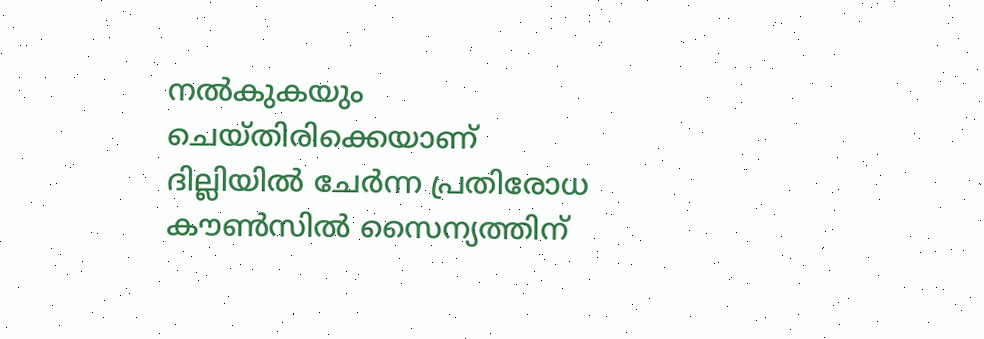നല്‍കുകയും ചെയ്തിരിക്കെയാണ് ദില്ലിയില്‍ ചേര്‍ന്ന പ്രതിരോധ കൗണ്‍സില്‍ സൈന്യത്തിന്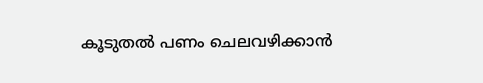കൂടുതല്‍ പണം ചെലവഴിക്കാന്‍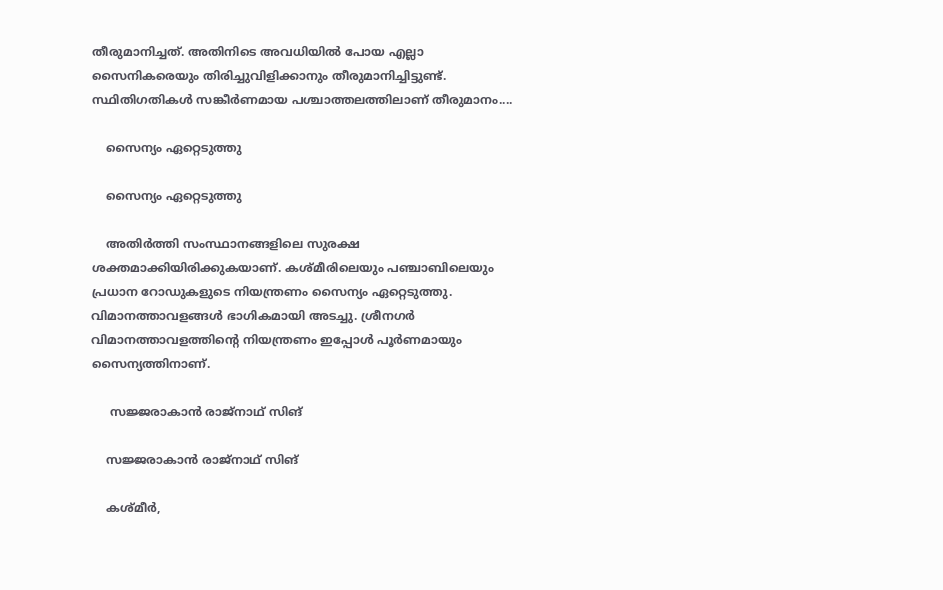തീരുമാനിച്ചത്. അതിനിടെ അവധിയില്‍ പോയ എല്ലാ സൈനികരെയും തിരിച്ചുവിളിക്കാനും തീരുമാനിച്ചിട്ടുണ്ട്. സ്ഥിതിഗതികള്‍ സങ്കീര്‍ണമായ പശ്ചാത്തലത്തിലാണ് തീരുമാനം....

    സൈന്യം ഏറ്റെടുത്തു

    സൈന്യം ഏറ്റെടുത്തു

    അതിര്‍ത്തി സംസ്ഥാനങ്ങളിലെ സുരക്ഷ ശക്തമാക്കിയിരിക്കുകയാണ്. കശ്മീരിലെയും പഞ്ചാബിലെയും പ്രധാന റോഡുകളുടെ നിയന്ത്രണം സൈന്യം ഏറ്റെടുത്തു. വിമാനത്താവളങ്ങള്‍ ഭാഗികമായി അടച്ചു. ശ്രീനഗര്‍ വിമാനത്താവളത്തിന്റെ നിയന്ത്രണം ഇപ്പോള്‍ പൂര്‍ണമായും സൈന്യത്തിനാണ്.

     സജ്ജരാകാന്‍ രാജ്‌നാഥ് സിങ്

    സജ്ജരാകാന്‍ രാജ്‌നാഥ് സിങ്

    കശ്മീര്‍,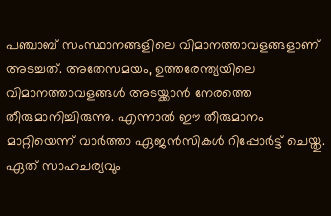പഞ്ചാബ് സംസ്ഥാനങ്ങളിലെ വിമാനത്താവളങ്ങളാണ് അടച്ചത്. അതേസമയം, ഉത്തരേന്ത്യയിലെ വിമാനത്താവളങ്ങള്‍ അടയ്ക്കാന്‍ നേരത്തെ തീരുമാനിച്ചിരുന്നു. എന്നാല്‍ ഈ തീരുമാനം മാറ്റിയെന്ന് വാര്‍ത്താ ഏജന്‍സികള്‍ റിപ്പോര്‍ട്ട് ചെയ്തു. ഏത് സാഹചര്യവും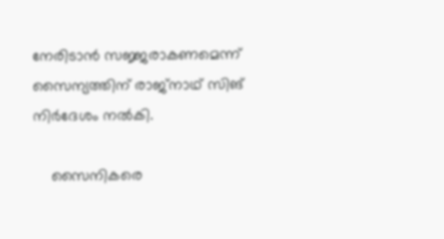നേരിടാന്‍ സജ്ജരാകണമെന്ന് സൈന്യത്തിന് രാജ്‌നാഥ് സിങ് നിര്‍ദേശം നല്‍കി.

    സൈനികരെ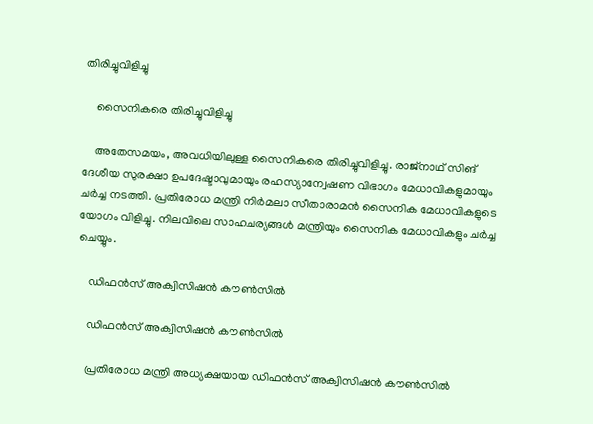തിരിച്ചുവിളിച്ചു

    സൈനികരെ തിരിച്ചുവിളിച്ചു

    അതേസമയം, അവധിയിലുള്ള സൈനികരെ തിരിച്ചുവിളിച്ചു. രാജ്‌നാഥ് സിങ് ദേശീയ സുരക്ഷാ ഉപദേഷ്ടാവുമായും രഹസ്യാന്വേഷണ വിഭാഗം മേധാവികളുമായും ചര്‍ച്ച നടത്തി. പ്രതിരോധ മന്ത്രി നിര്‍മലാ സീതാരാമന്‍ സൈനിക മേധാവികളുടെ യോഗം വിളിച്ചു. നിലവിലെ സാഹചര്യങ്ങള്‍ മന്ത്രിയും സൈനിക മേധാവികളും ചര്‍ച്ച ചെയ്യും.

    ഡിഫന്‍സ് അക്വിസിഷന്‍ കൗണ്‍സില്‍

    ഡിഫന്‍സ് അക്വിസിഷന്‍ കൗണ്‍സില്‍

    പ്രതിരോധ മന്ത്രി അധ്യക്ഷയായ ഡിഫന്‍സ് അക്വിസിഷന്‍ കൗണ്‍സില്‍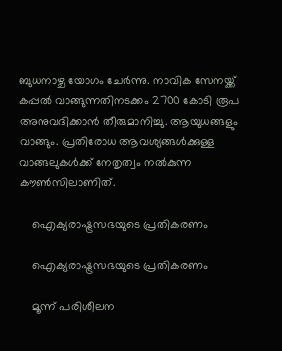ബുധനാഴ്ച യോഗം ചേര്‍ന്നു. നാവിക സേനയ്ക്ക് കപ്പല്‍ വാങ്ങുന്നതിനടക്കം 2700 കോടി രൂപ അനുവദിക്കാന്‍ തീരുമാനിച്ചു. ആയുധങ്ങളും വാങ്ങും. പ്രതിരോധ ആവശ്യങ്ങള്‍ക്കുള്ള വാങ്ങലുകള്‍ക്ക് നേതൃത്വം നല്‍കുന്ന കൗണ്‍സിലാണിത്.

    ഐക്യരാഷ്ട്രസഭയുടെ പ്രതികരണം

    ഐക്യരാഷ്ട്രസഭയുടെ പ്രതികരണം

    മൂന്ന് പരിശീലന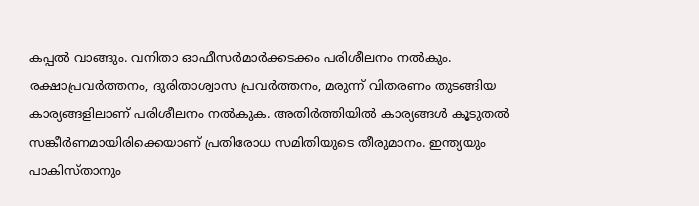കപ്പല്‍ വാങ്ങും. വനിതാ ഓഫീസര്‍മാര്‍ക്കടക്കം പരിശീലനം നല്‍കും. രക്ഷാപ്രവര്‍ത്തനം, ദുരിതാശ്വാസ പ്രവര്‍ത്തനം, മരുന്ന് വിതരണം തുടങ്ങിയ കാര്യങ്ങളിലാണ് പരിശീലനം നല്‍കുക. അതിര്‍ത്തിയില്‍ കാര്യങ്ങള്‍ കൂടുതല്‍ സങ്കീര്‍ണമായിരിക്കെയാണ് പ്രതിരോധ സമിതിയുടെ തീരുമാനം. ഇന്ത്യയും പാകിസ്താനും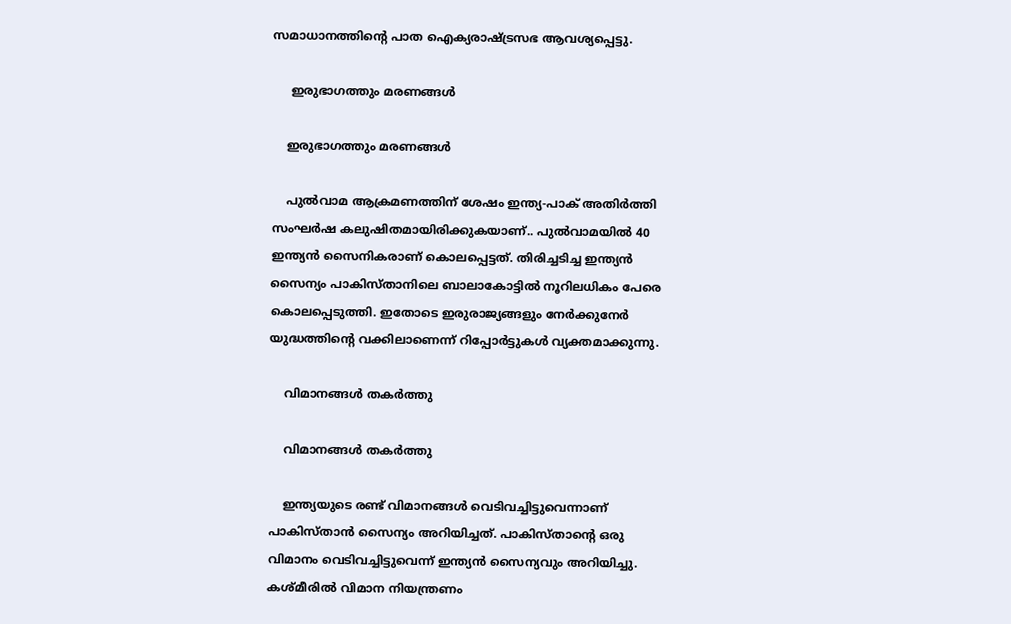സമാധാനത്തിന്റെ പാത ഐക്യരാഷ്ട്രസഭ ആവശ്യപ്പെട്ടു.

     ഇരുഭാഗത്തും മരണങ്ങള്‍

    ഇരുഭാഗത്തും മരണങ്ങള്‍

    പുല്‍വാമ ആക്രമണത്തിന് ശേഷം ഇന്ത്യ-പാക് അതിര്‍ത്തി സംഘര്‍ഷ കലുഷിതമായിരിക്കുകയാണ്.. പുല്‍വാമയില്‍ 40 ഇന്ത്യന്‍ സൈനികരാണ് കൊലപ്പെട്ടത്. തിരിച്ചടിച്ച ഇന്ത്യന്‍ സൈന്യം പാകിസ്താനിലെ ബാലാകോട്ടില്‍ നൂറിലധികം പേരെ കൊലപ്പെടുത്തി. ഇതോടെ ഇരുരാജ്യങ്ങളും നേര്‍ക്കുനേര്‍ യുദ്ധത്തിന്റെ വക്കിലാണെന്ന് റിപ്പോര്‍ട്ടുകള്‍ വ്യക്തമാക്കുന്നു.

    വിമാനങ്ങള്‍ തകര്‍ത്തു

    വിമാനങ്ങള്‍ തകര്‍ത്തു

    ഇന്ത്യയുടെ രണ്ട് വിമാനങ്ങള്‍ വെടിവച്ചിട്ടുവെന്നാണ് പാകിസ്താന്‍ സൈന്യം അറിയിച്ചത്. പാകിസ്താന്റെ ഒരു വിമാനം വെടിവച്ചിട്ടുവെന്ന് ഇന്ത്യന്‍ സൈന്യവും അറിയിച്ചു. കശ്മീരില്‍ വിമാന നിയന്ത്രണം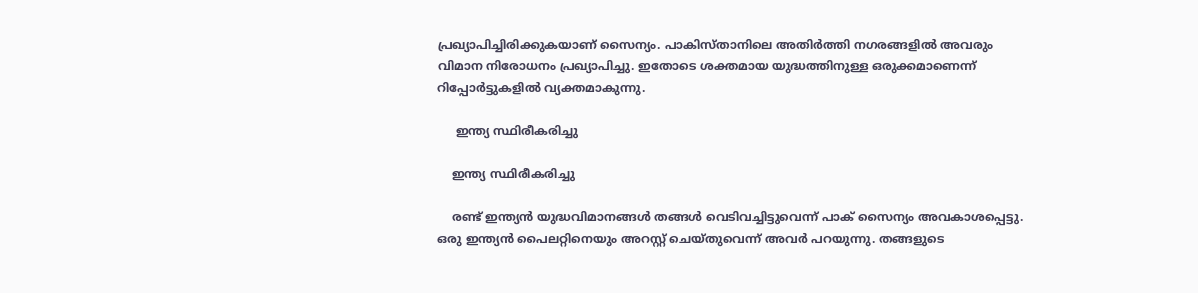പ്രഖ്യാപിച്ചിരിക്കുകയാണ് സൈന്യം. പാകിസ്താനിലെ അതിര്‍ത്തി നഗരങ്ങളില്‍ അവരും വിമാന നിരോധനം പ്രഖ്യാപിച്ചു. ഇതോടെ ശക്തമായ യുദ്ധത്തിനുള്ള ഒരുക്കമാണെന്ന് റിപ്പോര്‍ട്ടുകളില്‍ വ്യക്തമാകുന്നു.

     ഇന്ത്യ സ്ഥിരീകരിച്ചു

    ഇന്ത്യ സ്ഥിരീകരിച്ചു

    രണ്ട് ഇന്ത്യന്‍ യുദ്ധവിമാനങ്ങള്‍ തങ്ങള്‍ വെടിവച്ചിട്ടുവെന്ന് പാക് സൈന്യം അവകാശപ്പെട്ടു. ഒരു ഇന്ത്യന്‍ പൈലറ്റിനെയും അറസ്റ്റ് ചെയ്തുവെന്ന് അവര്‍ പറയുന്നു. തങ്ങളുടെ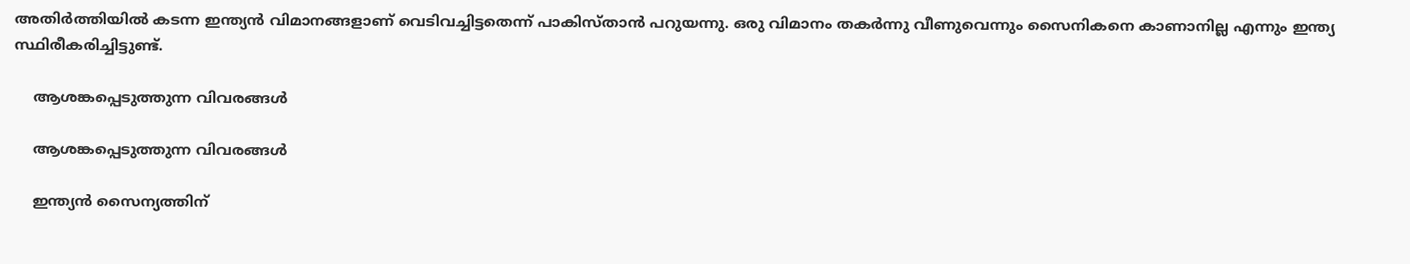അതിര്‍ത്തിയില്‍ കടന്ന ഇന്ത്യന്‍ വിമാനങ്ങളാണ് വെടിവച്ചിട്ടതെന്ന് പാകിസ്താന്‍ പറുയന്നു. ഒരു വിമാനം തകര്‍ന്നു വീണുവെന്നും സൈനികനെ കാണാനില്ല എന്നും ഇന്ത്യ സ്ഥിരീകരിച്ചിട്ടുണ്ട്.

    ആശങ്കപ്പെടുത്തുന്ന വിവരങ്ങള്‍

    ആശങ്കപ്പെടുത്തുന്ന വിവരങ്ങള്‍

    ഇന്ത്യന്‍ സൈന്യത്തിന്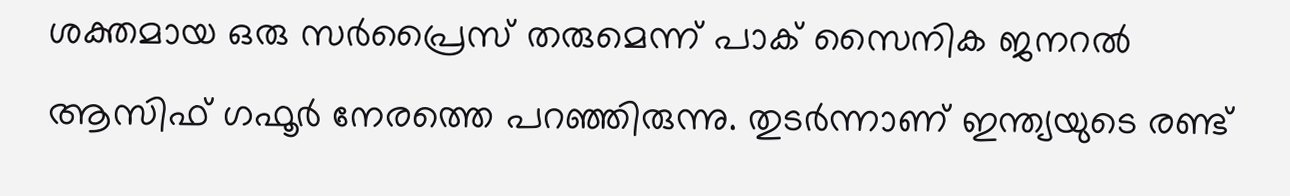ശക്തമായ ഒരു സര്‍പ്രൈസ് തരുമെന്ന് പാക് സൈനിക ജനറല്‍ ആസിഫ് ഗഫൂര്‍ നേരത്തെ പറഞ്ഞിരുന്നു. തുടര്‍ന്നാണ് ഇന്ത്യയുടെ രണ്ട്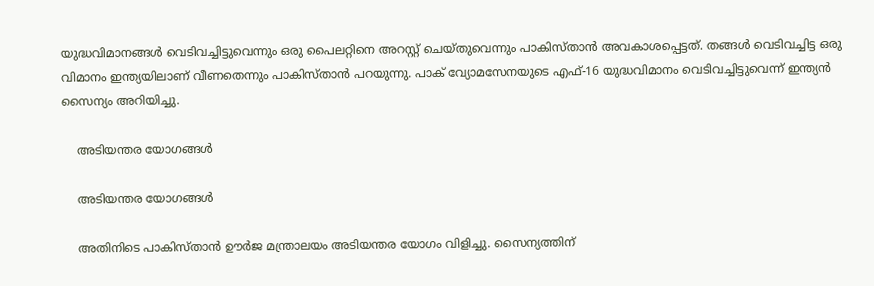യുദ്ധവിമാനങ്ങള്‍ വെടിവച്ചിട്ടുവെന്നും ഒരു പൈലറ്റിനെ അറസ്റ്റ് ചെയ്തുവെന്നും പാകിസ്താന്‍ അവകാശപ്പെട്ടത്. തങ്ങള്‍ വെടിവച്ചിട്ട ഒരു വിമാനം ഇന്ത്യയിലാണ് വീണതെന്നും പാകിസ്താന്‍ പറയുന്നു. പാക് വ്യോമസേനയുടെ എഫ്-16 യുദ്ധവിമാനം വെടിവച്ചിട്ടുവെന്ന് ഇന്ത്യന്‍ സൈന്യം അറിയിച്ചു.

    അടിയന്തര യോഗങ്ങള്‍

    അടിയന്തര യോഗങ്ങള്‍

    അതിനിടെ പാകിസ്താന്‍ ഊര്‍ജ മന്ത്രാലയം അടിയന്തര യോഗം വിളിച്ചു. സൈന്യത്തിന്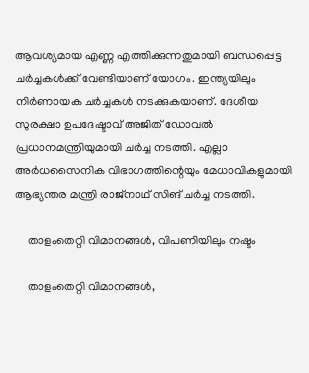ആവശ്യമായ എണ്ണ എത്തിക്കുന്നതുമായി ബന്ധപ്പെട്ട ചര്‍ച്ചകള്‍ക്ക് വേണ്ടിയാണ് യോഗം. ഇന്ത്യയിലും നിര്‍ണായക ചര്‍ച്ചകള്‍ നടക്കുകയാണ്. ദേശീയ സുരക്ഷാ ഉപദേഷ്ടാവ് അജിത് ഡോവല്‍ പ്രധാനമന്ത്രിയുമായി ചര്‍ച്ച നടത്തി. എല്ലാ അര്‍ധസൈനിക വിഭാഗത്തിന്റെയും മേധാവികളുമായി ആഭ്യന്തര മന്ത്രി രാജ്‌നാഥ് സിങ് ചര്‍ച്ച നടത്തി.

    താളംതെറ്റി വിമാനങ്ങള്‍, വിപണിയിലും നഷ്ടം

    താളംതെറ്റി വിമാനങ്ങള്‍,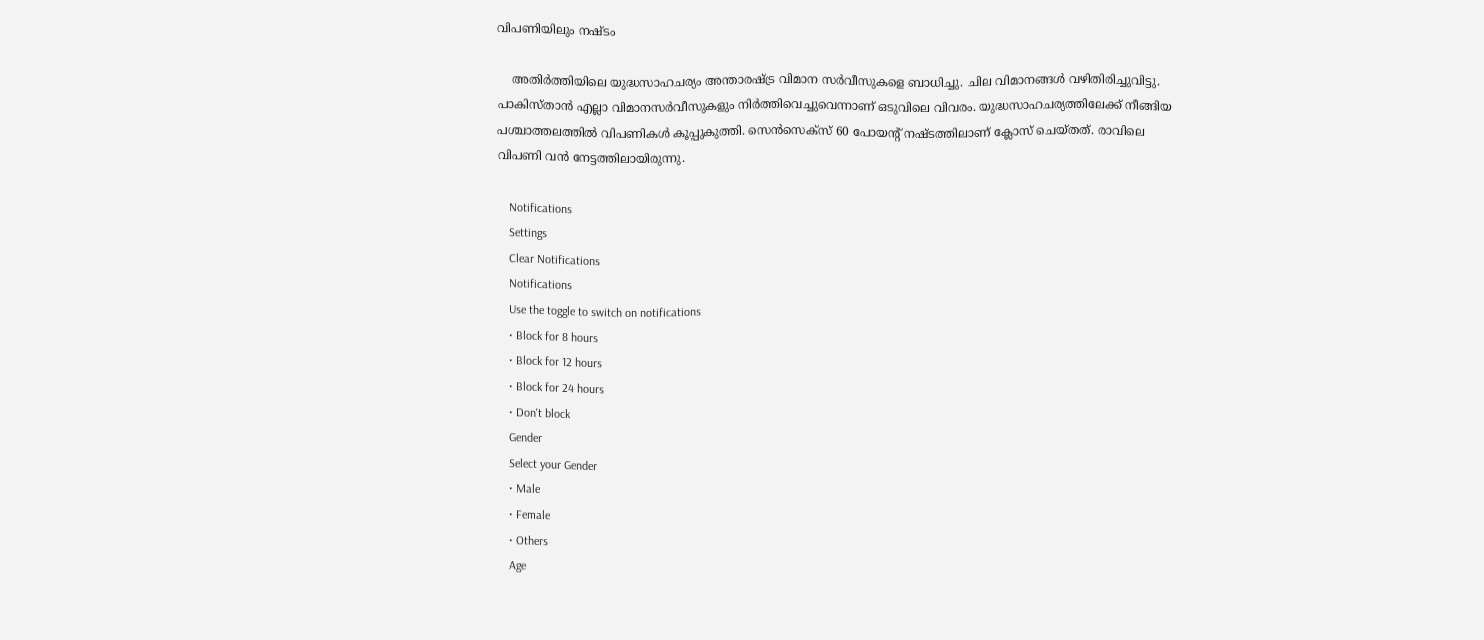വിപണിയിലും നഷ്ടം

    അതിര്‍ത്തിയിലെ യുദ്ധസാഹചര്യം അന്താരഷ്ട്ര വിമാന സര്‍വീസുകളെ ബാധിച്ചു. ചില വിമാനങ്ങള്‍ വഴിതിരിച്ചുവിട്ടു. പാകിസ്താന്‍ എല്ലാ വിമാനസര്‍വീസുകളും നിര്‍ത്തിവെച്ചുവെന്നാണ് ഒടുവിലെ വിവരം. യുദ്ധസാഹചര്യത്തിലേക്ക് നീങ്ങിയ പശ്ചാത്തലത്തില്‍ വിപണികള്‍ കൂപ്പുകുത്തി. സെന്‍സെക്‌സ് 60 പോയന്റ് നഷ്ടത്തിലാണ് ക്ലോസ് ചെയ്തത്. രാവിലെ വിപണി വന്‍ നേട്ടത്തിലായിരുന്നു.

    Notifications
    Settings
    Clear Notifications
    Notifications
    Use the toggle to switch on notifications
    • Block for 8 hours
    • Block for 12 hours
    • Block for 24 hours
    • Don't block
    Gender
    Select your Gender
    • Male
    • Female
    • Others
    Age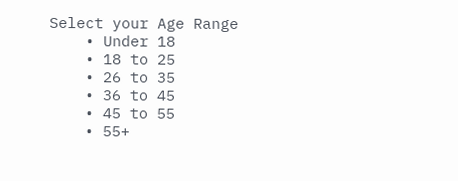Select your Age Range
    • Under 18
    • 18 to 25
    • 26 to 35
    • 36 to 45
    • 45 to 55
    • 55+